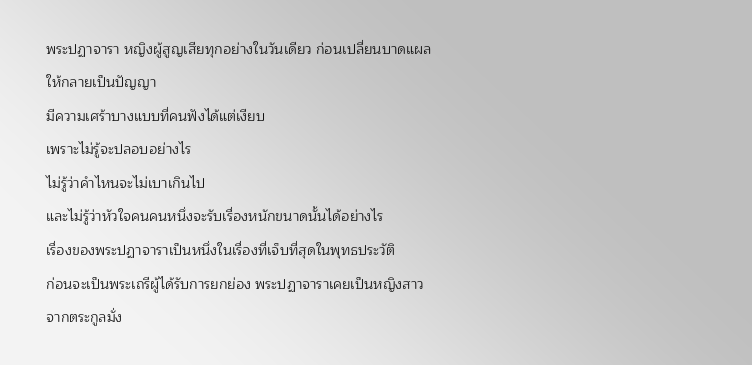พระปฏาจารา หญิงผู้สูญเสียทุกอย่างในวันเดียว ก่อนเปลี่ยนบาดแผลให้กลายเป็นปัญญา
มีความเศร้าบางแบบที่คนฟังได้แต่เงียบ
เพราะไม่รู้จะปลอบอย่างไร
ไม่รู้ว่าคำไหนจะไม่เบาเกินไป
และไม่รู้ว่าหัวใจคนคนหนึ่งจะรับเรื่องหนักขนาดนั้นได้อย่างไร
เรื่องของพระปฏาจาราเป็นหนึ่งในเรื่องที่เจ็บที่สุดในพุทธประวัติ
ก่อนจะเป็นพระเถรีผู้ได้รับการยกย่อง พระปฏาจาราเคยเป็นหญิงสาวจากตระกูลมั่ง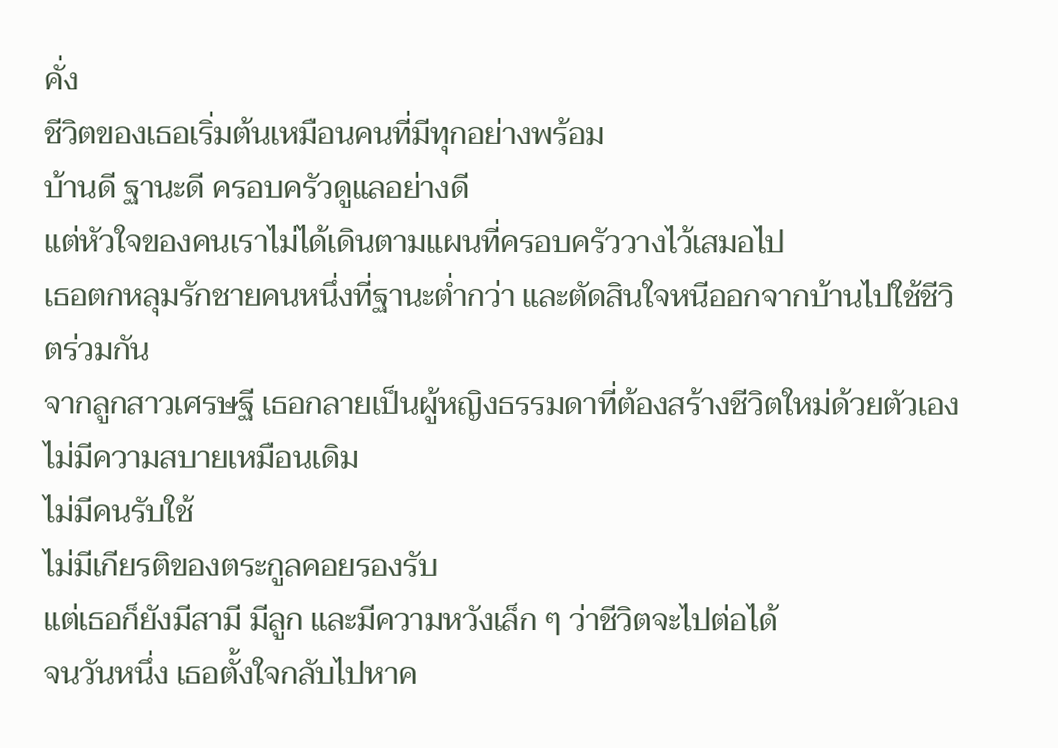คั่ง
ชีวิตของเธอเริ่มต้นเหมือนคนที่มีทุกอย่างพร้อม
บ้านดี ฐานะดี ครอบครัวดูแลอย่างดี
แต่หัวใจของคนเราไม่ได้เดินตามแผนที่ครอบครัววางไว้เสมอไป
เธอตกหลุมรักชายคนหนึ่งที่ฐานะต่ำกว่า และตัดสินใจหนีออกจากบ้านไปใช้ชีวิตร่วมกัน
จากลูกสาวเศรษฐี เธอกลายเป็นผู้หญิงธรรมดาที่ต้องสร้างชีวิตใหม่ด้วยตัวเอง
ไม่มีความสบายเหมือนเดิม
ไม่มีคนรับใช้
ไม่มีเกียรติของตระกูลคอยรองรับ
แต่เธอก็ยังมีสามี มีลูก และมีความหวังเล็ก ๆ ว่าชีวิตจะไปต่อได้
จนวันหนึ่ง เธอตั้งใจกลับไปหาค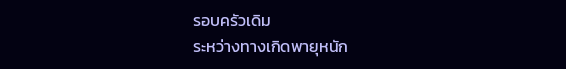รอบครัวเดิม
ระหว่างทางเกิดพายุหนัก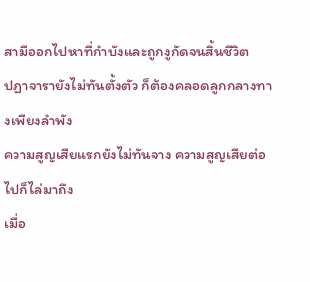สามีออกไปหาที่กำบังและถูกงูกัดจนสิ้นชีวิต
ปฏาจารายังไม่ทันตั้งตัว ก็ต้องคลอดลูกกลางทางเพียงลำพัง
ความสูญเสียแรกยังไม่ทันจาง ความสูญเสียต่อไปก็ไล่มาถึง
เมื่อ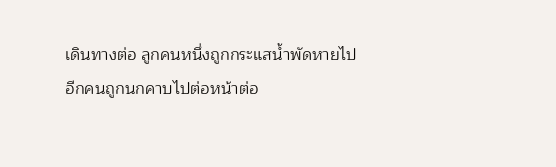เดินทางต่อ ลูกคนหนึ่งถูกกระแสน้ำพัดหายไป
อีกคนถูกนกคาบไปต่อหน้าต่อ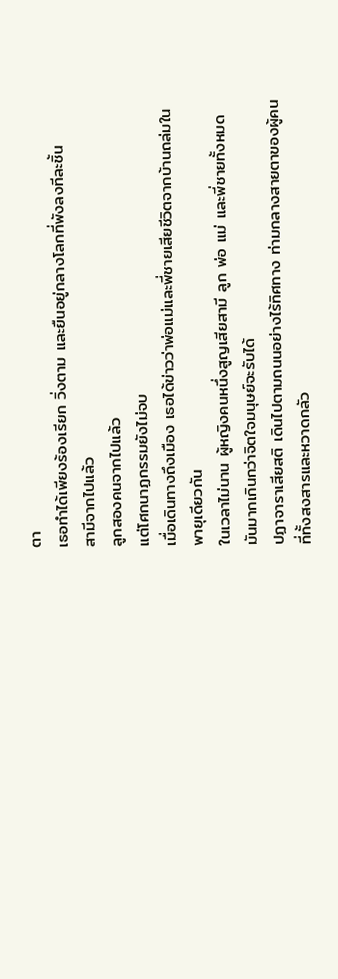ตา
เธอทำได้เพียงร้องเรียก วิ่งตาม และยืนอยู่กลางโลกที่พังลงทีละชิ้น
สามีจากไปแล้ว
ลูกสองคนจากไปแล้ว
แต่โศกนาฏกรรมยังไม่จบ
เมื่อเดินทางถึงเมือง เธอได้ข่าวว่าพ่อแม่และพี่ชายเสียชีวิตจากบ้านถล่มในพายุเดียวกัน
ในเวลาไม่นาน ผู้หญิงคนหนึ่งสูญเสียสามี ลูก พ่อ แม่ และพี่ชายทั้งหมด
มันมากเกินกว่าจิตใจมนุษย์จะรับได้
ปฏาจาราเสียสติ เดินไปตามถนนอย่างไร้ทิศทาง ท่ามกลางสายตาของผู้คนที่ทั้งสงสารและหวาดกลัว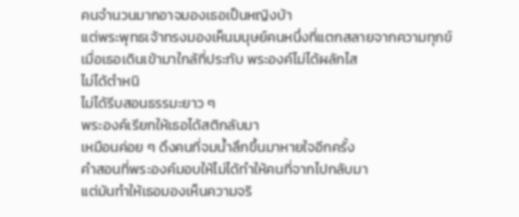คนจำนวนมากอาจมองเธอเป็นหญิงบ้า
แต่พระพุทธเจ้าทรงมองเห็นมนุษย์คนหนึ่งที่แตกสลายจากความทุกข์
เมื่อเธอเดินเข้ามาใกล้ที่ประทับ พระองค์ไม่ได้ผลักไส
ไม่ได้ตำหนิ
ไม่ได้รีบสอนธรรมะยาว ๆ
พระองค์เรียกให้เธอได้สติกลับมา
เหมือนค่อย ๆ ดึงคนที่จมน้ำลึกขึ้นมาหายใจอีกครั้ง
คำสอนที่พระองค์มอบให้ไม่ได้ทำให้คนที่จากไปกลับมา
แต่มันทำให้เธอมองเห็นความจริ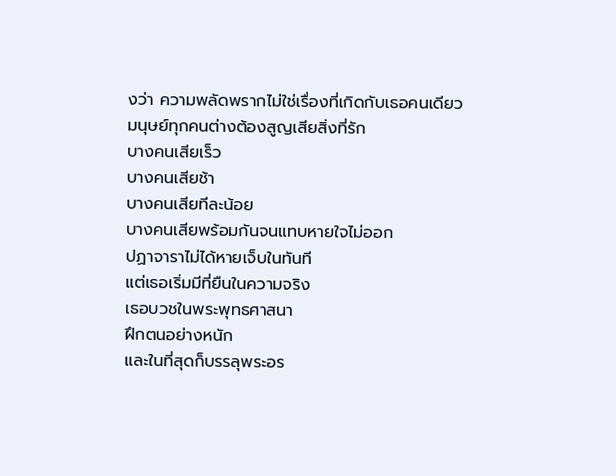งว่า ความพลัดพรากไม่ใช่เรื่องที่เกิดกับเธอคนเดียว
มนุษย์ทุกคนต่างต้องสูญเสียสิ่งที่รัก
บางคนเสียเร็ว
บางคนเสียช้า
บางคนเสียทีละน้อย
บางคนเสียพร้อมกันจนแทบหายใจไม่ออก
ปฏาจาราไม่ได้หายเจ็บในทันที
แต่เธอเริ่มมีที่ยืนในความจริง
เธอบวชในพระพุทธศาสนา
ฝึกตนอย่างหนัก
และในที่สุดก็บรรลุพระอร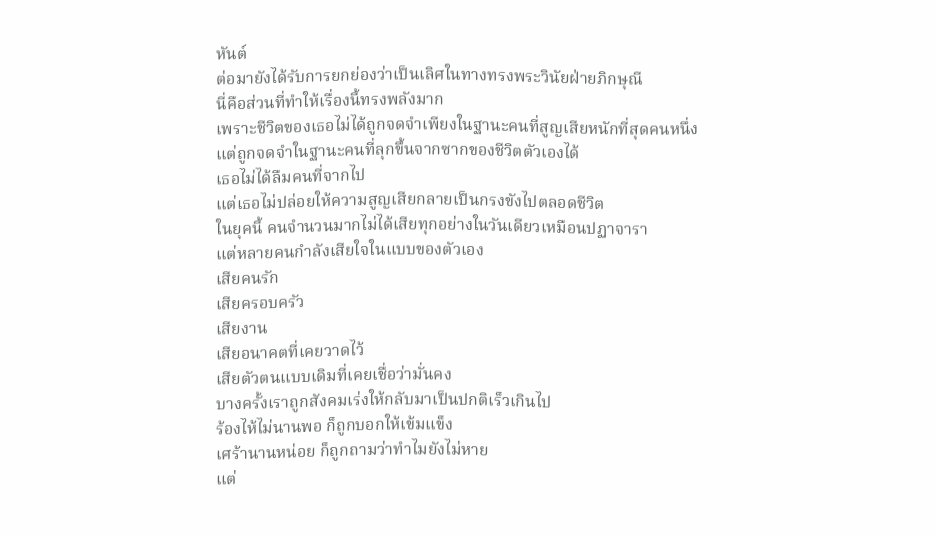หันต์
ต่อมายังได้รับการยกย่องว่าเป็นเลิศในทางทรงพระวินัยฝ่ายภิกษุณี
นี่คือส่วนที่ทำให้เรื่องนี้ทรงพลังมาก
เพราะชีวิตของเธอไม่ได้ถูกจดจำเพียงในฐานะคนที่สูญเสียหนักที่สุดคนหนึ่ง
แต่ถูกจดจำในฐานะคนที่ลุกขึ้นจากซากของชีวิตตัวเองได้
เธอไม่ได้ลืมคนที่จากไป
แต่เธอไม่ปล่อยให้ความสูญเสียกลายเป็นกรงขังไปตลอดชีวิต
ในยุคนี้ คนจำนวนมากไม่ได้เสียทุกอย่างในวันเดียวเหมือนปฏาจารา
แต่หลายคนกำลังเสียใจในแบบของตัวเอง
เสียคนรัก
เสียครอบครัว
เสียงาน
เสียอนาคตที่เคยวาดไว้
เสียตัวตนแบบเดิมที่เคยเชื่อว่ามั่นคง
บางครั้งเราถูกสังคมเร่งให้กลับมาเป็นปกติเร็วเกินไป
ร้องไห้ไม่นานพอ ก็ถูกบอกให้เข้มแข็ง
เศร้านานหน่อย ก็ถูกถามว่าทำไมยังไม่หาย
แต่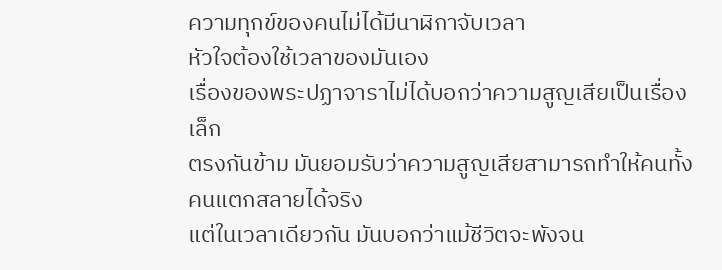ความทุกข์ของคนไม่ได้มีนาฬิกาจับเวลา
หัวใจต้องใช้เวลาของมันเอง
เรื่องของพระปฏาจาราไม่ได้บอกว่าความสูญเสียเป็นเรื่องเล็ก
ตรงกันข้าม มันยอมรับว่าความสูญเสียสามารถทำให้คนทั้งคนแตกสลายได้จริง
แต่ในเวลาเดียวกัน มันบอกว่าแม้ชีวิตจะพังจน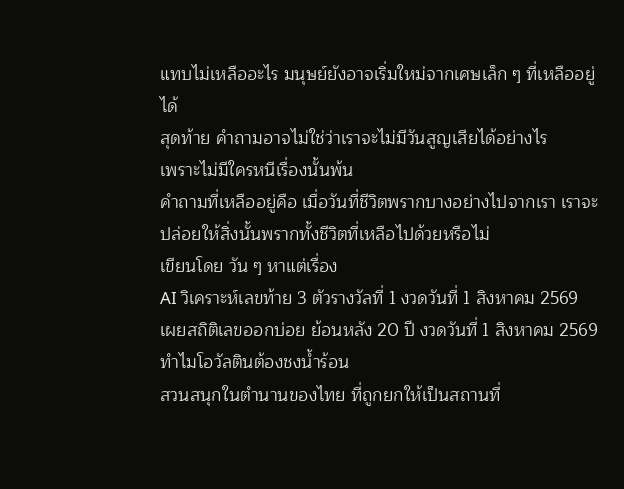แทบไม่เหลืออะไร มนุษย์ยังอาจเริ่มใหม่จากเศษเล็ก ๆ ที่เหลืออยู่ได้
สุดท้าย คำถามอาจไม่ใช่ว่าเราจะไม่มีวันสูญเสียได้อย่างไร
เพราะไม่มีใครหนีเรื่องนั้นพ้น
คำถามที่เหลืออยู่คือ เมื่อวันที่ชีวิตพรากบางอย่างไปจากเรา เราจะปล่อยให้สิ่งนั้นพรากทั้งชีวิตที่เหลือไปด้วยหรือไม่
เขียนโดย วัน ๆ หาแต่เรื่อง
AI วิเคราะห์เลขท้าย 3 ตัวรางวัลที่ 1 งวดวันที่ 1 สิงหาคม 2569
เผยสถิติเลขออกบ่อย ย้อนหลัง 20 ปี งวดวันที่ 1 สิงหาคม 2569
ทำไมโอวัลตินต้องชงน้ำร้อน
สวนสนุกในตำนานของไทย ที่ถูกยกให้เป็นสถานที่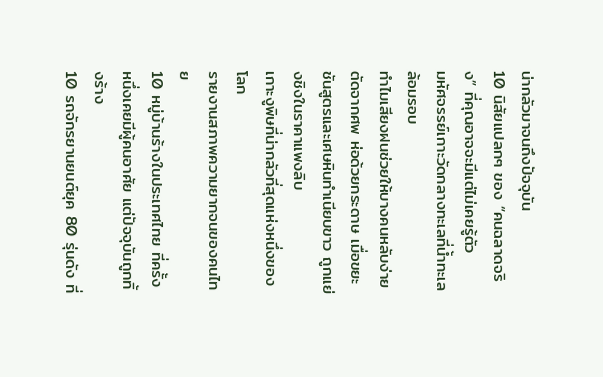น่ากลัวมาจนถึงปัจจุบัน
10 นิสัยแปลกๆ ของ “คนฉลาดจริง” ที่คุณอาจจะมีแต่ไม่เคยรู้ตัว
มหัศจรรย์เกาะวัดกลางทะเลที่น้ำทะเลล้อมรอบ
ทำไมเสียงฝนช่วยให้บางคนหลับง่าย
ตัดจากศพ ห่อด้วยกระดาษ เมื่อขยะชันสูตรและเศษหินทำเนียบขาว ถูกแย่งชิงในราคาแพงลิบ
เกาะงูพิษที่น่ากลัวที่สุดแห่งหนึ่งของโลก
รายงานสภาพความยากจนของคนไทย
10 หมู่บ้านร้างในประเทศไทย ที่ครั้งหนึ่งเคยมีผู้คนอาศัย แต่ปัจจุบันถูกทิ้งร้าง
10 รถจักรยานยนต์ยุค 80 รุ่นดัง ที่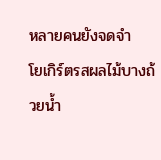หลายคนยังจดจำ
โยเกิร์ตรสผลไม้บางถ้วยน้ำ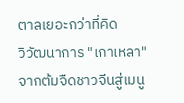ตาลเยอะกว่าที่คิด
วิวัฒนาการ "เกาเหลา" จากต้มจืดชาวจีนสู่เมนู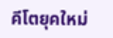คีโตยุคใหม่